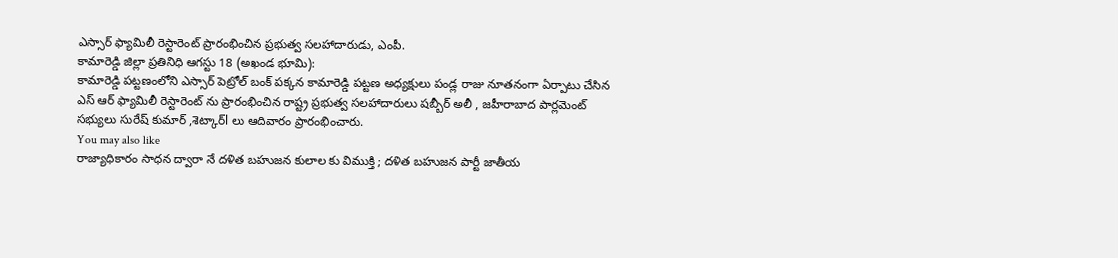ఎస్సార్ ఫ్యామిలీ రెస్టారెంట్ ప్రారంభించిన ప్రభుత్వ సలహాదారుడు, ఎంపీ.
కామారెడ్డి జిల్లా ప్రతినిధి ఆగస్టు 18 (అఖండ భూమి):
కామారెడ్డి పట్టణంలోని ఎస్సార్ పెట్రోల్ బంక్ పక్కన కామారెడ్డి పట్టణ అధ్యక్షులు పండ్ల రాజు నూతనంగా ఏర్పాటు చేసిన ఎస్ ఆర్ ఫ్యామిలీ రెస్టారెంట్ ను ప్రారంభించిన రాష్ట్ర ప్రభుత్వ సలహాదారులు షబ్బీర్ అలీ , జహీరాబాద పార్లమెంట్ సభ్యులు సురేష్ కుమార్ ,శెట్కార్l లు ఆదివారం ప్రారంభించారు.
You may also like
రాజ్యాధికారం సాధన ద్వారా నే దళిత బహుజన కులాల కు విముక్తి ; దళిత బహుజన పార్టీ జాతీయ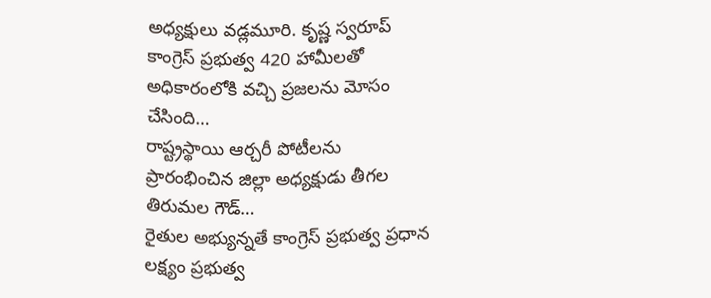అధ్యక్షులు వడ్లమూరి. కృష్ణ స్వరూప్
కాంగ్రెస్ ప్రభుత్వ 420 హామీలతో అధికారంలోకి వచ్చి ప్రజలను మోసం చేసింది…
రాష్ట్రస్థాయి ఆర్చరీ పోటీలను ప్రారంభించిన జిల్లా అధ్యక్షుడు తీగల తిరుమల గౌడ్…
రైతుల అభ్యున్నతే కాంగ్రెస్ ప్రభుత్వ ప్రధాన లక్ష్యం ప్రభుత్వ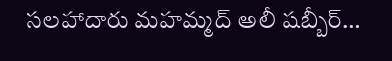సలహాదారు మహమ్మద్ అలీ షబ్బీర్…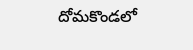దోమకొండలో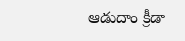ఆడుదాం క్రీడా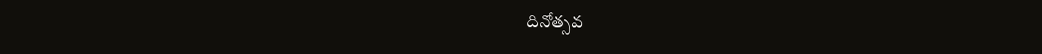దినోత్సవ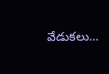వేడుకలు…